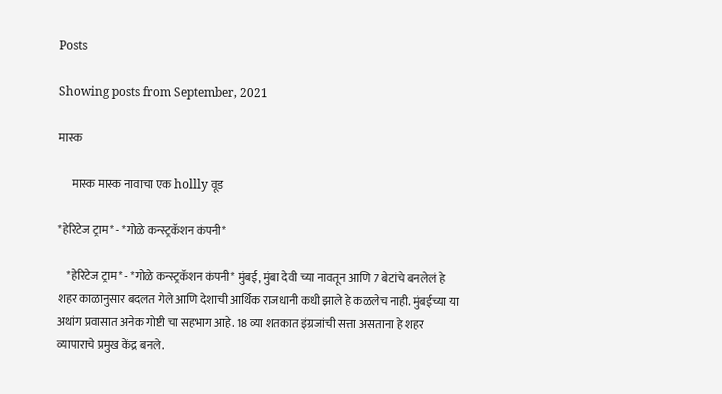Posts

Showing posts from September, 2021

मास्क

      मास्क मास्क नावाचा एक hollly वूड

*हेरिटेज ट्राम* - *गोळे कन्स्ट्रकॅशन कंपनी*

    *हेरिटेज ट्राम* - *गोळे कन्स्ट्रकॅशन कंपनी* मुंबई, मुंबा देवी च्या नावतून आणि 7 बेटांचे बनलेलं हे शहर काळानुसार बदलत गेले आणि देशाची आर्थिक राजधानी कधी झाले हे कळलेच नाही. मुंबईच्या या अथांग प्रवासात अनेक गोष्टी चा सहभाग आहे. 18 व्या शतकात इंग्रजांची सत्ता असताना हे शहर व्यापाराचे प्रमुख केंद्र बनले.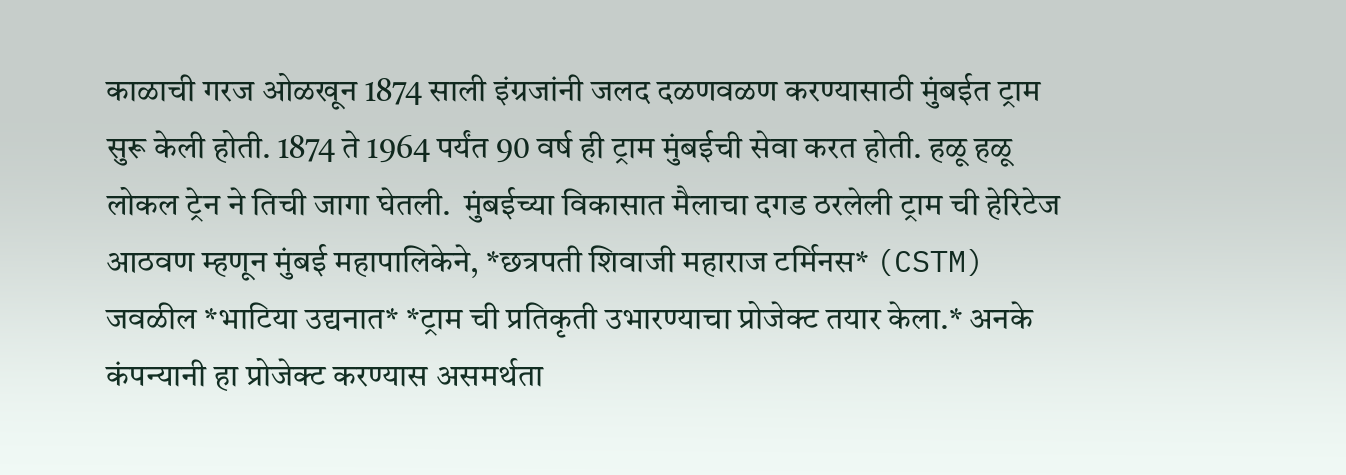काळाची गरज ओळखून 1874 साली इंग्रजांनी जलद दळणवळण करण्यासाठी मुंबईत ट्राम सुरू केली होती. 1874 ते 1964 पर्यंत 90 वर्ष ही ट्राम मुंबईची सेवा करत होती. हळू हळू लोकल ट्रेन ने तिची जागा घेतली.  मुंबईच्या विकासात मैलाचा दगड ठरलेली ट्राम ची हेरिटेज आठवण म्हणून मुंबई महापालिकेने, *छत्रपती शिवाजी महाराज टर्मिनस* (CSTM) जवळील *भाटिया उद्यनात* *ट्राम ची प्रतिकृती उभारण्याचा प्रोजेक्ट तयार केला.* अनके कंपन्यानी हा प्रोजेक्ट करण्यास असमर्थता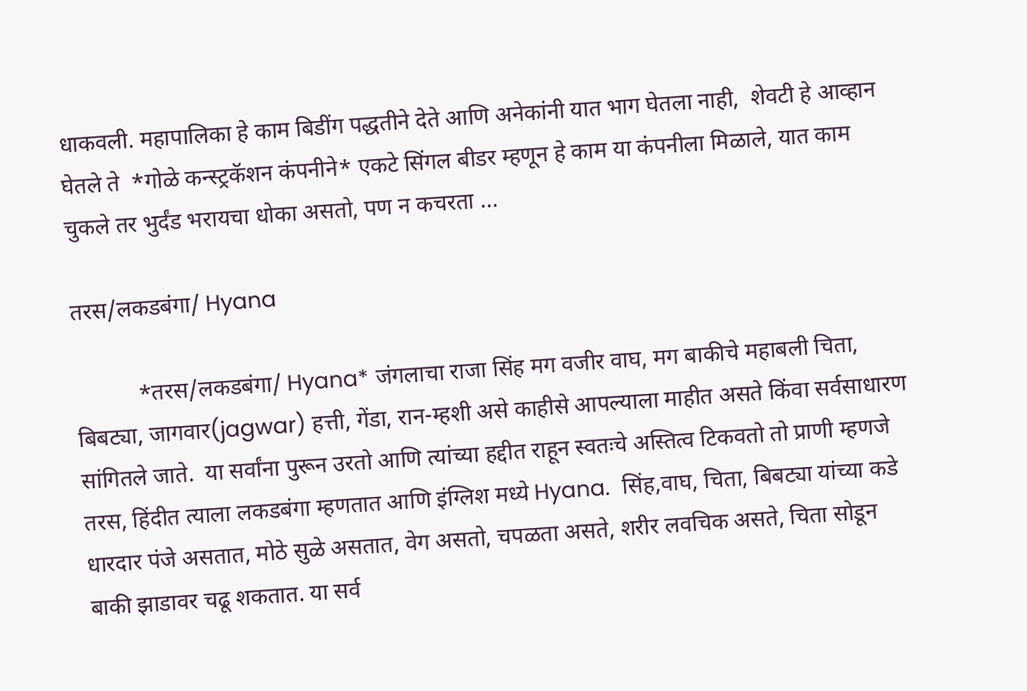धाकवली. महापालिका हे काम बिडींग पद्धतीने देते आणि अनेकांनी यात भाग घेतला नाही,  शेवटी हे आव्हान घेतले ते  *गोळे कन्स्ट्रकॅशन कंपनीने* एकटे सिंगल बीडर म्हणून हे काम या कंपनीला मिळाले, यात काम चुकले तर भुर्दंड भरायचा धोका असतो, पण न कचरता ...

तरस/लकडबंगा/ Hyana

           *तरस/लकडबंगा/ Hyana* जंगलाचा राजा सिंह मग वजीर वाघ, मग बाकीचे महाबली चिता, बिबट्या, जागवार(jagwar) हत्ती, गेंडा, रान-म्हशी असे काहीसे आपल्याला माहीत असते किंवा सर्वसाधारण सांगितले जाते.  या सर्वांना पुरून उरतो आणि त्यांच्या हद्दीत राहून स्वतःचे अस्तित्व टिकवतो तो प्राणी म्हणजे तरस, हिंदीत त्याला लकडबंगा म्हणतात आणि इंग्लिश मध्ये Hyana.  सिंह,वाघ, चिता, बिबट्या यांच्या कडे धारदार पंजे असतात, मोठे सुळे असतात, वेग असतो, चपळता असते, शरीर लवचिक असते, चिता सोडून बाकी झाडावर चढू शकतात. या सर्व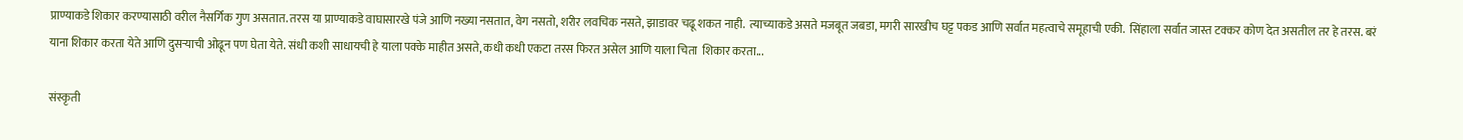प्राण्याकडे शिकार करण्यासाठी वरील नैसर्गिक गुण असतात. तरस या प्राण्याकडे वाघासारखे पंजे आणि नख्या नसतात, वेग नसतो, शरीर लवचिक नसते, झाडावर चढू शकत नाही.  त्याच्याकडे असते मजबूत जबडा, मगरी सारखीच घट्ट पकड आणि सर्वात महत्वाचे समूहाची एकी.  सिंहाला सर्वात जास्त टक्कर कोण देत असतील तर हे तरस. बरं याना शिकार करता येते आणि दुसऱ्याची ओढून पण घेता येते. संधी कशी साधायची हे याला पक्के माहीत असते, कधी कधी एकटा तरस फिरत असेल आणि याला चिता  शिकार करता...

संस्कृती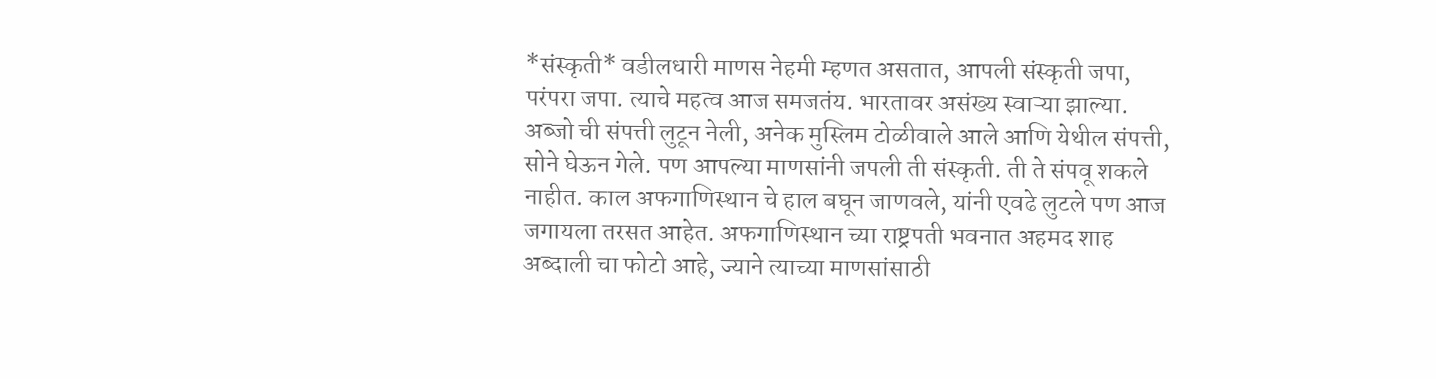*संस्कृती* वडीलधारी माणस नेहमी म्हणत असतात, आपली संस्कृती जपा, परंपरा जपा. त्याचे महत्व आज समजतंय. भारतावर असंख्य स्वाऱ्या झाल्या. अब्जो ची संपत्ती लुटून नेली, अनेक मुस्लिम टोळीवाले आले आणि येथील संपत्ती, सोने घेऊन गेले. पण आपल्या माणसांनी जपली ती संस्कृती. ती ते संपवू शकले नाहीत. काल अफगाणिस्थान चे हाल बघून जाणवले, यांनी एवढे लुटले पण आज जगायला तरसत आहेत. अफगाणिस्थान च्या राष्ट्रपती भवनात अहमद शाह अब्दाली चा फोटो आहे, ज्याने त्याच्या माणसांसाठी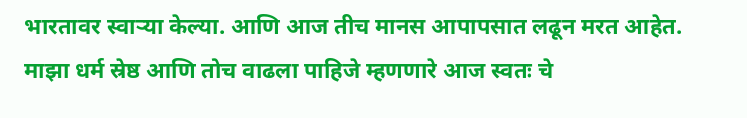भारतावर स्वाऱ्या केल्या. आणि आज तीच मानस आपापसात लढून मरत आहेत. माझा धर्म स्रेष्ठ आणि तोच वाढला पाहिजे म्हणणारे आज स्वतः चे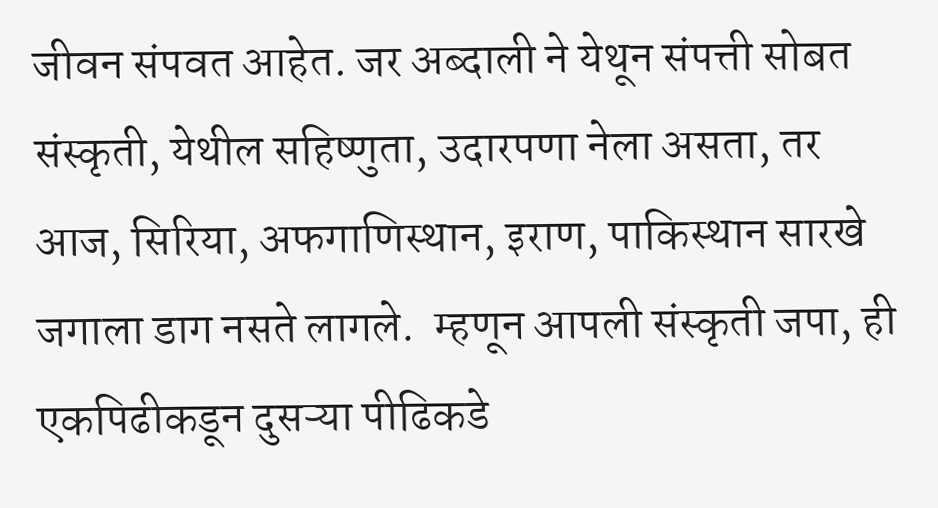जीवन संपवत आहेत. जर अब्दाली ने येथून संपत्ती सोबत संस्कृती, येथील सहिष्णुता, उदारपणा नेला असता, तर आज, सिरिया, अफगाणिस्थान, इराण, पाकिस्थान सारखे जगाला डाग नसते लागले.  म्हणून आपली संस्कृती जपा, ही एकपिढीकडून दुसऱ्या पीढिकडे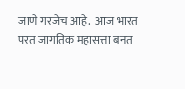जाणे गरजेच आहे.  आज भारत परत जागतिक महासत्ता बनत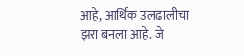आहे, आर्थिक उलढालीचा झरा बनला आहे. जे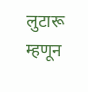लुटारू म्हणून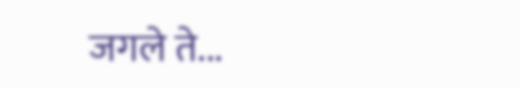जगले ते...